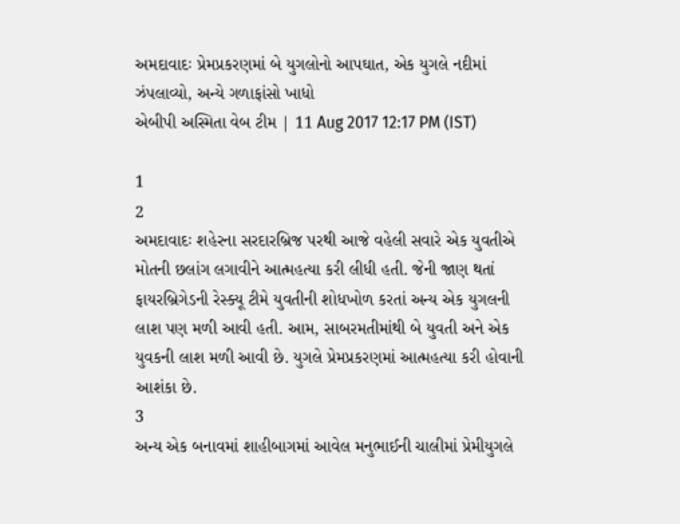અમદાવાદઃ પ્રેમપ્રકરણમાં બે યુગલોનો આપઘાત, એક યુગલે નદીમાં ઝંપલાવ્યો, અન્યે ગળાફાંસો ખાધો
એબીપી અસ્મિતા વેબ ટીમ | 11 Aug 2017 12:17 PM (IST)

1
2
અમદાવાદઃ શહેરના સરદારબ્રિજ પરથી આજે વહેલી સવારે એક યુવતીએ મોતની છલાંગ લગાવીને આત્મહત્યા કરી લીધી હતી. જેની જાણ થતાં ફાયરબ્રિગેડની રેસ્ક્યૂ ટીમે યુવતીની શોધખોળ કરતાં અન્ય એક યુગલની લાશ પણ મળી આવી હતી. આમ, સાબરમતીમાંથી બે યુવતી અને એક યુવકની લાશ મળી આવી છે. યુગલે પ્રેમપ્રકરણમાં આત્મહત્યા કરી હોવાની આશંકા છે.
3
અન્ય એક બનાવમાં શાહીબાગમાં આવેલ મનુભાઈની ચાલીમાં પ્રેમીયુગલે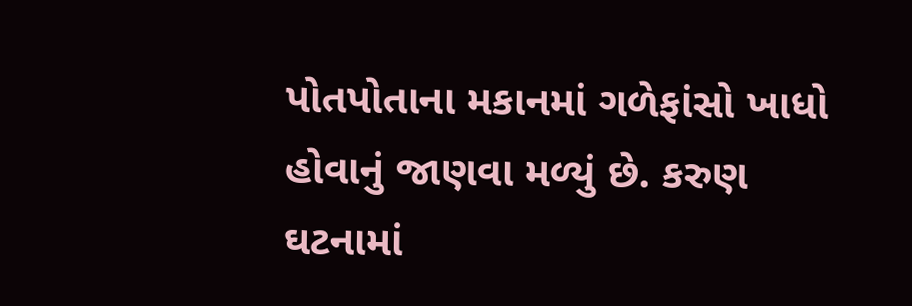પોતપોતાના મકાનમાં ગળેફાંસો ખાધો હોવાનું જાણવા મળ્યું છે. કરુણ ઘટનામાં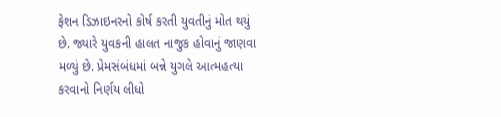ફેશન ડિઝાઇનરનો કોર્ષ કરતી યુવતીનું મોત થયું છે. જ્યારે યુવકની હાલત નાજુક હોવાનું જાણવા મળ્યું છે. પ્રેમસંબંધમાં બન્ને યુગલે આત્મહત્યા કરવાનો નિર્ણય લીધો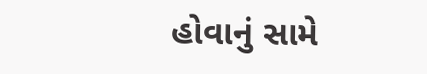હોવાનું સામે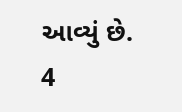આવ્યું છે.
4